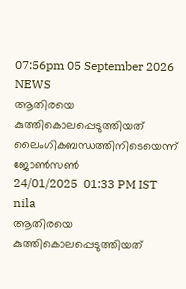07:56pm 05 September 2026
NEWS
ആതിരയെ കുത്തികൊലപ്പെടുത്തിയത് ലൈംഗികബന്ധത്തിനിടെയെന്ന് ജോൺസൺ
24/01/2025  01:33 PM IST
nila
ആതിരയെ കുത്തികൊലപ്പെടുത്തിയത്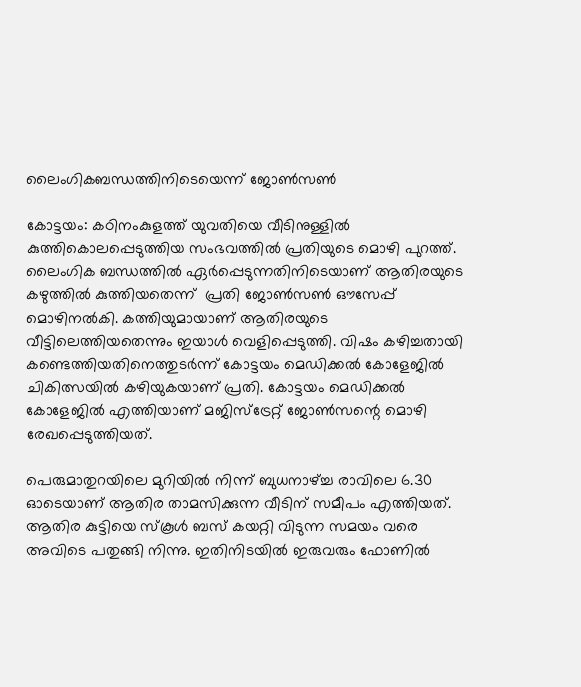ലൈംഗികബന്ധത്തിനിടെയെന്ന് ജോൺസൺ

കോട്ടയം: കഠിനംകുളത്ത് യുവതിയെ വീടിനുള്ളിൽ കുത്തികൊലപ്പെടുത്തിയ സംഭവത്തിൽ പ്രതിയുടെ മൊഴി പുറത്ത്.  ലൈംഗിക ബന്ധത്തിൽ ഏർപ്പെടുന്നതിനിടെയാണ് ആതിരയുടെ കഴുത്തിൽ കുത്തിയതെന്ന്  പ്രതി ജോൺസൺ ഔസേപ്പ് മൊഴിനൽകി. കത്തിയുമായാണ് ആതിരയുടെ വീട്ടിലെത്തിയതെന്നും ഇയാൾ വെളിപ്പെടുത്തി. വിഷം കഴിച്ചതായി കണ്ടെത്തിയതിനെത്തുടർന്ന് കോട്ടയം മെഡിക്കൽ കോളേജിൽ ചികിത്സയിൽ കഴിയുകയാണ് പ്രതി. കോട്ടയം മെഡിക്കൽ കോളേജിൽ എത്തിയാണ് മജിസ്‌ട്രേറ്റ് ജോൺസന്റെ മൊഴി രേഖപ്പെടുത്തിയത്.

പെരുമാതുറയിലെ മുറിയിൽ നിന്ന് ബുധനാഴ്ച്ച രാവിലെ 6.30 ഓടെയാണ് ആതിര താമസിക്കുന്ന വീടിന് സമീപം എത്തിയത്. ആതിര കുട്ടിയെ സ്‌കൂൾ ബസ് കയറ്റി വിടുന്ന സമയം വരെ അവിടെ പതുങ്ങി നിന്നു. ഇതിനിടയിൽ ഇരുവരും ഫോണിൽ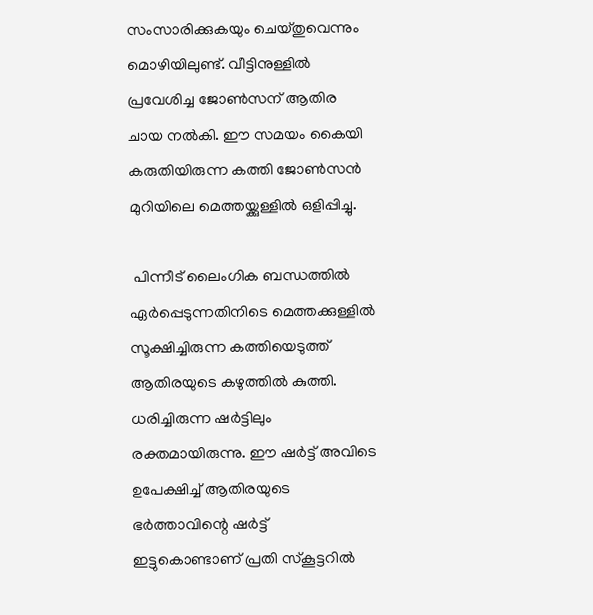സംസാരിക്കുകയും ചെയ്തുവെന്നും മൊഴിയിലുണ്ട്. വീട്ടിനുള്ളിൽ പ്രവേശിച്ച ജോൺസന് ആതിര ചായ നൽകി. ഈ സമയം കൈയി കരുതിയിരുന്ന കത്തി ജോൺസൻ മുറിയിലെ മെത്തയ്ക്കുള്ളിൽ ഒളിപ്പിച്ചു.

 പിന്നീട് ലൈംഗിക ബന്ധത്തിൽ ഏർപ്പെടുന്നതിനിടെ മെത്തക്കുള്ളിൽ സൂക്ഷിച്ചിരുന്ന കത്തിയെടുത്ത് ആതിരയുടെ കഴുത്തിൽ കുത്തി. ധരിച്ചിരുന്ന ഷർട്ടിലും രക്തമായിരുന്നു. ഈ ഷർട്ട് അവിടെ ഉപേക്ഷിച്ച് ആതിരയുടെ ഭർത്താവിന്റെ ഷർട്ട് ഇട്ടുകൊണ്ടാണ് പ്രതി സ്‌കൂട്ടറിൽ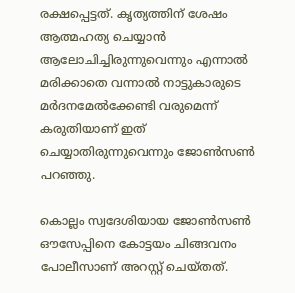രക്ഷപ്പെട്ടത്. കൃത്യത്തിന് ശേഷം ആത്മഹത്യ ചെയ്യാൻ ആലോചിച്ചിരുന്നുവെന്നും എന്നാൽ മരിക്കാതെ വന്നാൽ നാട്ടുകാരുടെ മർദനമേൽക്കേണ്ടി വരുമെന്ന് കരുതിയാണ് ഇത് ചെയ്യാതിരുന്നുവെന്നും ജോൺസൺ പറഞ്ഞു.

കൊല്ലം സ്വദേശിയായ ജോൺസൺ ഔസേപ്പിനെ കോട്ടയം ചിങ്ങവനം പോലീസാണ് അറസ്റ്റ് ചെയ്തത്.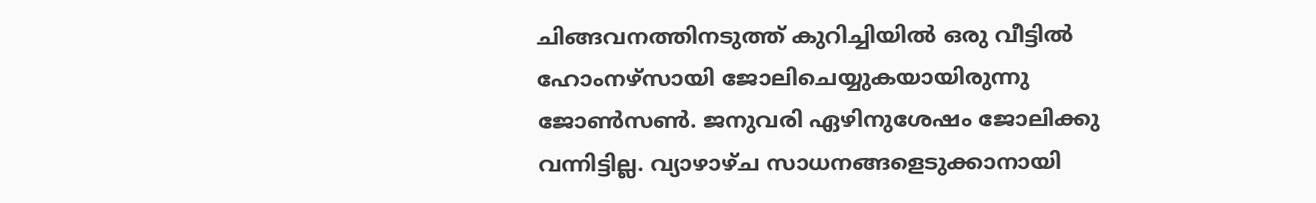ചിങ്ങവനത്തിനടുത്ത് കുറിച്ചിയിൽ ഒരു വീട്ടിൽ ഹോംനഴ്സായി ജോലിചെയ്യുകയായിരുന്നു ജോൺസൺ. ജനുവരി ഏഴിനുശേഷം ജോലിക്കു വന്നിട്ടില്ല. വ്യാഴാഴ്ച സാധനങ്ങളെടുക്കാനായി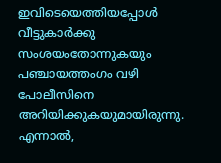ഇവിടെയെത്തിയപ്പോൾ വീട്ടുകാർക്കു സംശയംതോന്നുകയും പഞ്ചായത്തംഗം വഴി പോലീസിനെ അറിയിക്കുകയുമായിരുന്നു. എന്നാൽ,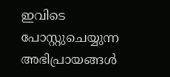ഇവിടെ പോസ്റ്റുചെയ്യുന്ന അഭിപ്രായങ്ങള്‍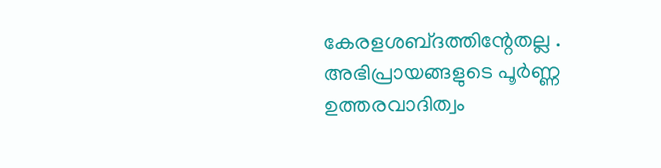കേരളശബ്‌ദത്തിന്റേതല്ല . അഭിപ്രായങ്ങളുടെ പൂര്‍ണ്ണ ഉത്തരവാദിത്വം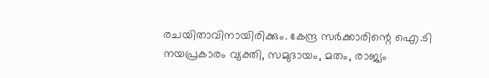രചയിതാവിനായിരിക്കും. കേന്ദ്ര സർക്കാരിന്റെ ഐ.ടി നയപ്രകാരം വ്യക്തി, സമുദായം, മതം, രാജ്യം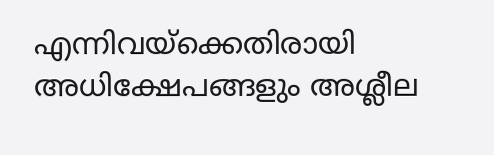എന്നിവയ്ക്കെതിരായി അധിക്ഷേപങ്ങളും അശ്ലീല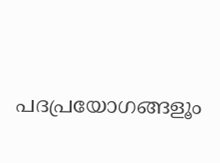പദപ്രയോഗങ്ങളൂം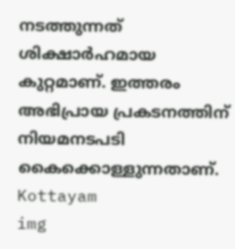നടത്തുന്നത് ശിക്ഷാര്‍ഹമായ കുറ്റമാണ്. ഇത്തരം അഭിപ്രായ പ്രകടനത്തിന് നിയമനടപടി കൈക്കൊള്ളുന്നതാണ്.
Kottayam
img